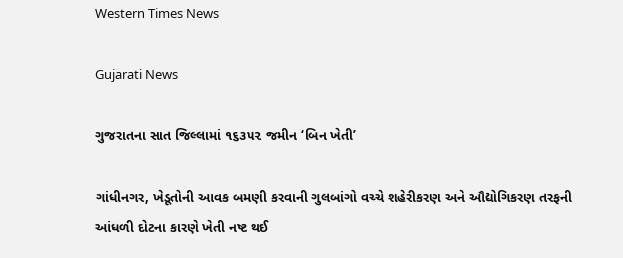Western Times News

Gujarati News

ગુજરાતના સાત જિલ્લામાં ૧૬૩૫૨ જમીન ‘બિન ખેતી’

ગાંધીનગર, ખેડૂતોની આવક બમણી કરવાની ગુલબાંગો વચ્ચે શહેરીકરણ અને ઔદ્યોગિકરણ તરફની આંધળી દોટના કારણે ખેતી નષ્ટ થઈ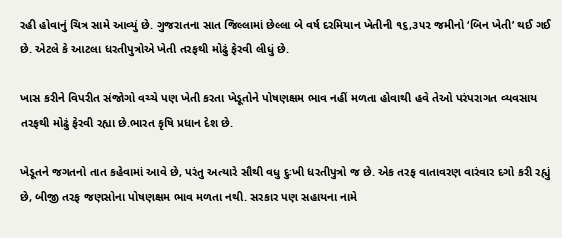રહી હોવાનું ચિત્ર સામે આવ્યું છે. ગુજરાતના સાત જિલ્લામાં છેલ્લા બે વર્ષ દરમિયાન ખેતીની ૧૬,૩૫૨ જમીનો ‘બિન ખેતી’ થઈ ગઈ છે. એટલે કે આટલા ધરતીપુત્રોએ ખેતી તરફથી મોઢું ફેરવી લીધું છે.

ખાસ કરીને વિપરીત સંજોગો વચ્ચે પણ ખેતી કરતા ખેડૂતોને પોષણક્ષમ ભાવ નહીં મળતા હોવાથી હવે તેઓ પરંપરાગત વ્યવસાય તરફથી મોઢું ફેરવી રહ્યા છે.ભારત કૃષિ પ્રધાન દેશ છે.

ખેડૂતને જગતનો તાત કહેવામાં આવે છે, પરંતુ અત્યારે સૌથી વધુ દુઃખી ધરતીપુત્રો જ છે. એક તરફ વાતાવરણ વારંવાર દગો કરી રહ્યું છે, બીજી તરફ જણસોના પોષણક્ષમ ભાવ મળતા નથી. સરકાર પણ સહાયના નામે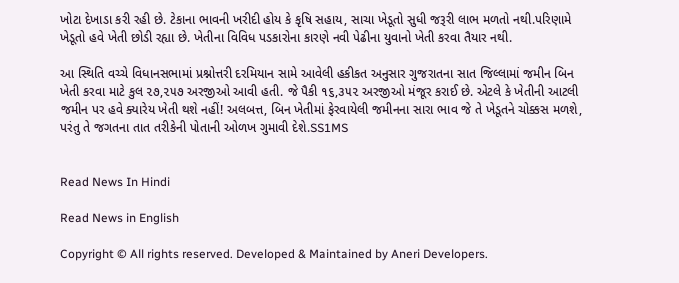ખોટા દેખાડા કરી રહી છે. ટેકાના ભાવની ખરીદી હોય કે કૃષિ સહાય, સાચા ખેડૂતો સુધી જરૂરી લાભ મળતો નથી.પરિણામે ખેડૂતો હવે ખેતી છોડી રહ્યા છે. ખેતીના વિવિધ પડકારોના કારણે નવી પેઢીના યુવાનો ખેતી કરવા તૈયાર નથી.

આ સ્થિતિ વચ્ચે વિધાનસભામાં પ્રશ્નોત્તરી દરમિયાન સામે આવેલી હકીકત અનુસાર ગુજરાતના સાત જિલ્લામાં જમીન બિન ખેતી કરવા માટે કુલ ૨૭,૨૫૭ અરજીઓ આવી હતી. જે પૈકી ૧૬,૩૫૨ અરજીઓ મંજૂર કરાઈ છે. એટલે કે ખેતીની આટલી જમીન પર હવે ક્યારેય ખેતી થશે નહીં! અલબત્ત, બિન ખેતીમાં ફેરવાયેલી જમીનના સારા ભાવ જે તે ખેડૂતને ચોક્કસ મળશે, પરંતુ તે જગતના તાત તરીકેની પોતાની ઓળખ ગુમાવી દેશે.SS1MS


Read News In Hindi

Read News in English

Copyright © All rights reserved. Developed & Maintained by Aneri Developers.